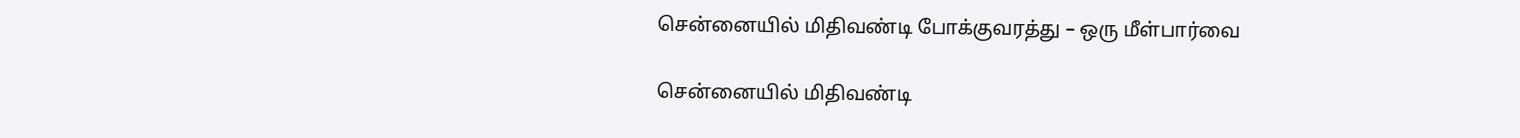சென்னையில் மிதிவண்டி போக்குவரத்து – ஒரு மீள்பார்வை

சென்னையில் மிதிவண்டி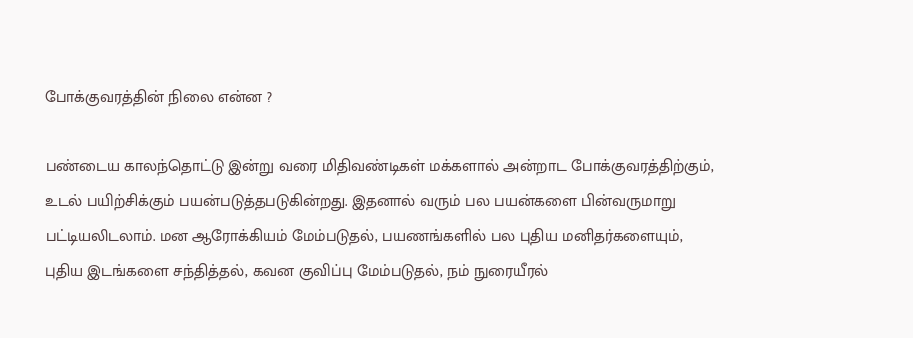போக்குவரத்தின் நிலை என்ன ?

பண்டைய காலந்தொட்டு இன்று வரை மிதிவண்டிகள் மக்களால் அன்றாட போக்குவரத்திற்கும், உடல் பயிற்சிக்கும் பயன்படுத்தபடுகின்றது. இதனால் வரும் பல பயன்களை பின்வருமாறு பட்டியலிடலாம். மன ஆரோக்கியம் மேம்படுதல், பயணங்களில் பல புதிய மனிதர்களையும், புதிய இடங்களை சந்தித்தல், கவன குவிப்பு மேம்படுதல், நம் நுரையீரல்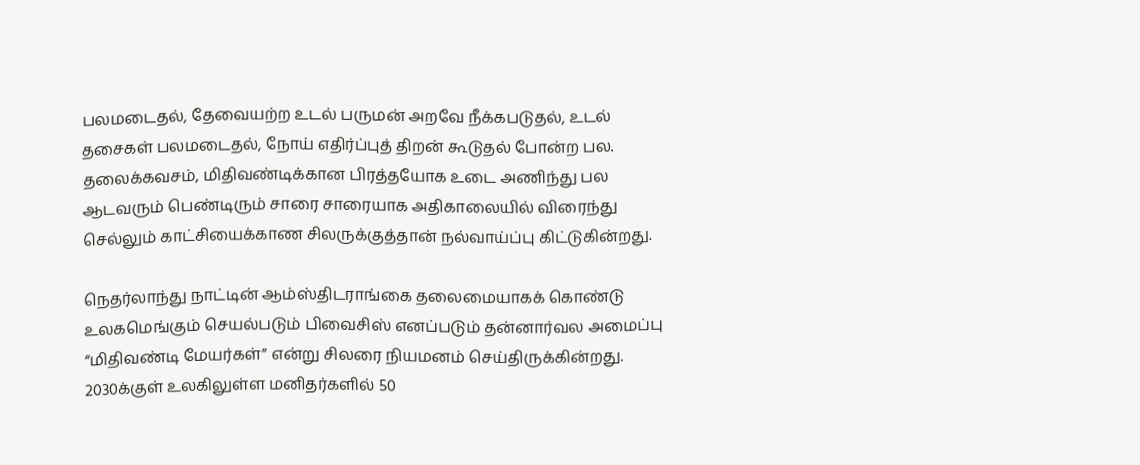பலமடைதல், தேவையற்ற உடல் பருமன் அறவே நீக்கபடுதல், உடல் தசைகள் பலமடைதல், நோய் எதிர்ப்புத் திறன் கூடுதல் போன்ற பல. தலைக்கவசம், மிதிவண்டிக்கான பிரத்தயோக உடை அணிந்து பல ஆடவரும் பெண்டிரும் சாரை சாரையாக அதிகாலையில் விரைந்து செல்லும் காட்சியைக்காண சிலருக்குத்தான் நல்வாய்ப்பு கிட்டுகின்றது.

நெதர்லாந்து நாட்டின் ஆம்ஸ்திடராங்கை தலைமையாகக் கொண்டு உலகமெங்கும் செயல்படும் பிவைசிஸ் எனப்படும் தன்னார்வல அமைப்பு “மிதிவண்டி மேயர்கள்” என்று சிலரை நியமனம் செய்திருக்கின்றது. 2030க்குள் உலகிலுள்ள மனிதர்களில் 50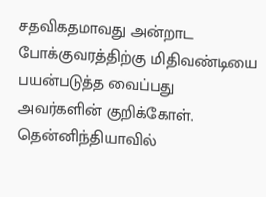சதவிகதமாவது அன்றாட போக்குவரத்திற்கு மிதிவண்டியை பயன்படுத்த வைப்பது அவர்களின் குறிக்கோள். தென்னிந்தியாவில்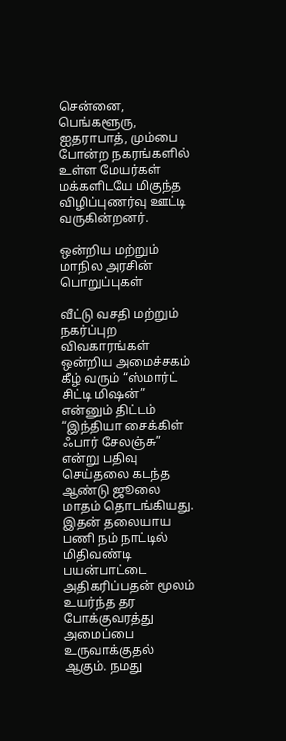சென்னை, பெங்களூரு, ஐதராபாத், மும்பை போன்ற நகரங்களில் உள்ள மேயர்கள் மக்களிடயே மிகுந்த விழிப்புணர்வு ஊட்டி வருகின்றனர்.

ஒன்றிய மற்றும் மாநில அரசின் பொறுப்புகள்

வீட்டு வசதி மற்றும் நகர்ப்புற விவகாரங்கள் ஒன்றிய அமைச்சகம் கீழ் வரும் “ஸ்மார்ட் சிட்டி மிஷன்” என்னும் திட்டம் “இந்தியா சைக்கிள் ஃபார் சேலஞ்சு” என்று பதிவு செய்தலை கடந்த ஆண்டு ஜூலை மாதம் தொடங்கியது.  இதன் தலையாய பணி நம் நாட்டில் மிதிவண்டி பயன்பாட்டை அதிகரிப்பதன் மூலம் உயர்ந்த தர போக்குவரத்து அமைப்பை உருவாக்குதல் ஆகும். நமது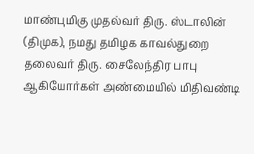மாண்புமிகு முதல்வர் திரு. ஸ்டாலின் (திமுக), நமது தமிழக காவல்துறை தலைவர் திரு. சைலேந்திர பாபு ஆகியோர்கள் அண்மையில் மிதிவண்டி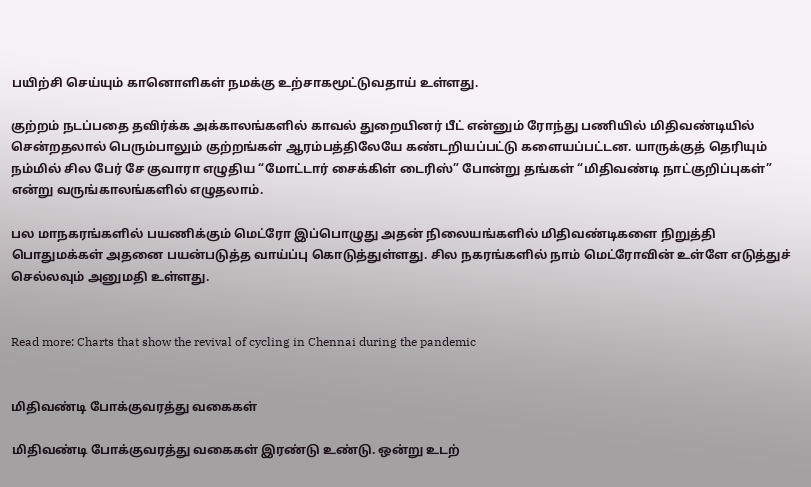பயிற்சி செய்யும் கானொளிகள் நமக்கு உற்சாகமூட்டுவதாய் உள்ளது.

குற்றம் நடப்பதை தவிர்க்க அக்காலங்களில் காவல் துறையினர் பீட் என்னும் ரோந்து பணியில் மிதிவண்டியில் சென்றதலால் பெரும்பாலும் குற்றங்கள் ஆரம்பத்திலேயே கண்டறியப்பட்டு களையப்பட்டன. யாருக்குத் தெரியும் நம்மில் சில பேர் சே குவாரா எழுதிய “மோட்டார் சைக்கிள் டைரிஸ்” போன்று தங்கள் “மிதிவண்டி நாட்குறிப்புகள்” என்று வருங்காலங்களில் எழுதலாம்.

பல மாநகரங்களில் பயணிக்கும் மெட்ரோ இப்பொழுது அதன் நிலையங்களில் மிதிவண்டிகளை நிறுத்தி பொதுமக்கள் அதனை பயன்படுத்த வாய்ப்பு கொடுத்துள்ளது. சில நகரங்களில் நாம் மெட்ரோவின் உள்ளே எடுத்துச் செல்லவும் அனுமதி உள்ளது.


Read more: Charts that show the revival of cycling in Chennai during the pandemic


மிதிவண்டி போக்குவரத்து வகைகள்

மிதிவண்டி போக்குவரத்து வகைகள் இரண்டு உண்டு. ஒன்று உடற்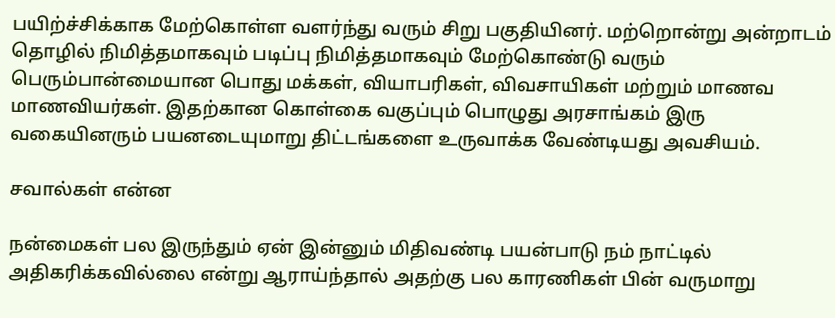பயிற்ச்சிக்காக மேற்கொள்ள வளர்ந்து வரும் சிறு பகுதியினர். மற்றொன்று அன்றாடம் தொழில் நிமித்தமாகவும் படிப்பு நிமித்தமாகவும் மேற்கொண்டு வரும் பெரும்பான்மையான பொது மக்கள், வியாபரிகள், விவசாயிகள் மற்றும் மாணவ மாணவியர்கள். இதற்கான கொள்கை வகுப்பும் பொழுது அரசாங்கம் இரு வகையினரும் பயனடையுமாறு திட்டங்களை உருவாக்க வேண்டியது அவசியம்.

சவால்கள் என்ன

நன்மைகள் பல இருந்தும் ஏன் இன்னும் மிதிவண்டி பயன்பாடு நம் நாட்டில் அதிகரிக்கவில்லை என்று ஆராய்ந்தால் அதற்கு பல காரணிகள் பின் வருமாறு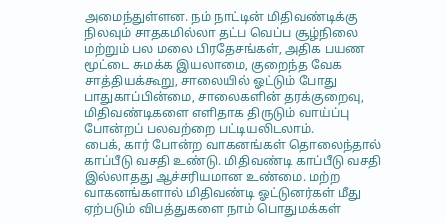அமைந்துள்ளன. நம் நாட்டின் மிதிவண்டிக்கு நிலவும் சாதகமில்லா தட்ப வெப்ப சூழ்நிலை மற்றும் பல மலை பிரதேசங்கள், அதிக பயண மூட்டை சுமக்க இயலாமை, குறைந்த வேக சாத்தியக்கூறு, சாலையில் ஓட்டும் போது பாதுகாப்பின்மை, சாலைகளின் தரக்குறைவு, மிதிவண்டிகளை எளிதாக திருடும் வாய்ப்பு போன்றப் பலவற்றை பட்டியலிடலாம்.
பைக், கார் போன்ற வாகனங்கள் தொலைந்தால் காப்பீடு வசதி உண்டு. மிதிவண்டி காப்பீடு வசதி இல்லாதது ஆச்சரியமான உண்மை. மற்ற வாகனங்களால் மிதிவண்டி ஓட்டுனர்கள் மீது ஏற்படும் விபத்துகளை நாம் பொதுமக்கள்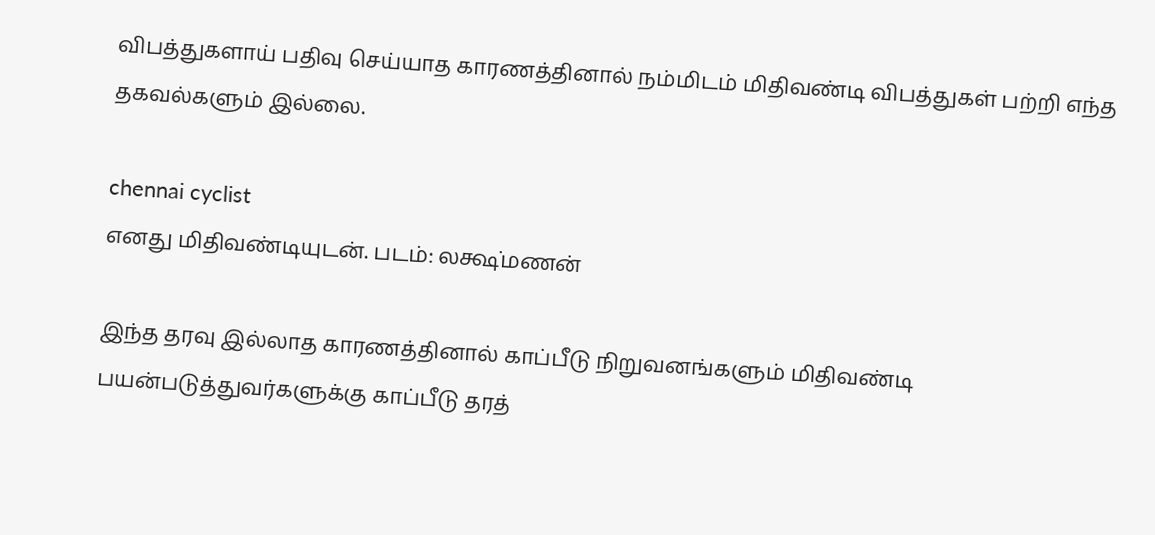விபத்துகளாய் பதிவு செய்யாத காரணத்தினால் நம்மிடம் மிதிவண்டி விபத்துகள் பற்றி எந்த தகவல்களும் இல்லை.

chennai cyclist
எனது மிதிவண்டியுடன். படம்: லக்ஷ்மணன்

இந்த தரவு இல்லாத காரணத்தினால் காப்பீடு நிறுவனங்களும் மிதிவண்டி பயன்படுத்துவர்களுக்கு காப்பீடு தரத்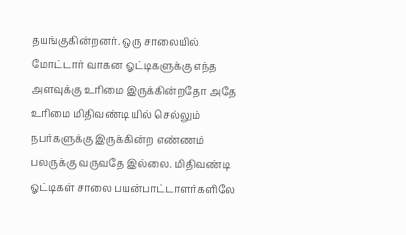தயங்குகின்றனர். ஒரு சாலையில் மோட்டார் வாகன ஓட்டிகளுக்கு எந்த அளவுக்கு உரிமை இருக்கின்றதோ அதே உரிமை மிதிவண்டி யில் செல்லும் நபர்களுக்கு இருக்கின்ற எண்ணம் பலருக்கு வருவதே இல்லை. மிதிவண்டி ஓட்டிகள் சாலை பயன்பாட்டாளர்களிலே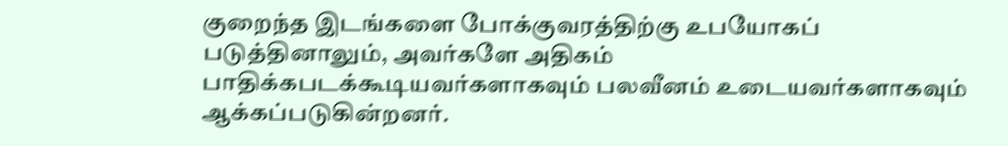குறைந்த இடங்களை போக்குவரத்திற்கு உபயோகப் படுத்தினாலும், அவர்களே அதிகம் பாதிக்கபடக்கூடியவர்களாகவும் பலவீனம் உடையவர்களாகவும் ஆக்கப்படுகின்றனர்.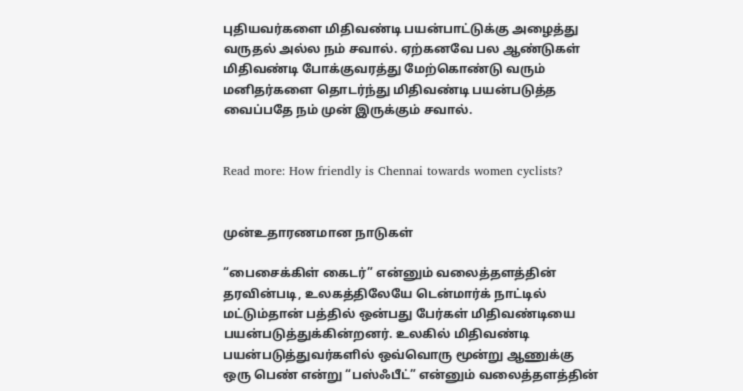புதியவர்களை மிதிவண்டி பயன்பாட்டுக்கு அழைத்து வருதல் அல்ல நம் சவால். ஏற்கனவே பல ஆண்டுகள் மிதிவண்டி போக்குவரத்து மேற்கொண்டு வரும் மனிதர்களை தொடர்ந்து மிதிவண்டி பயன்படுத்த வைப்பதே நம் முன் இருக்கும் சவால்.


Read more: How friendly is Chennai towards women cyclists?


முன்உதாரணமான நாடுகள்

“பைசைக்கிள் கைடர்” என்னும் வலைத்தளத்தின் தரவின்படி, உலகத்திலேயே டென்மார்க் நாட்டில் மட்டும்தான் பத்தில் ஒன்பது பேர்கள் மிதிவண்டியை பயன்படுத்துக்கின்றனர். உலகில் மிதிவண்டி பயன்படுத்துவர்களில் ஒவ்வொரு மூன்று ஆணுக்கு ஒரு பெண் என்று “பஸ்ஃபீட்” என்னும் வலைத்தளத்தின்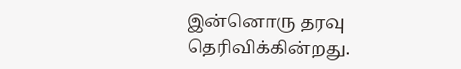இன்னொரு தரவு தெரிவிக்கின்றது.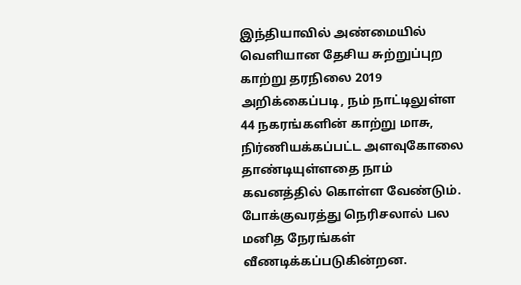இந்தியாவில் அண்மையில் வெளியான தேசிய சுற்றுப்புற காற்று தரநிலை 2019 அறிக்கைப்படி, நம் நாட்டிலுள்ள 44 நகரங்களின் காற்று மாசு, நிர்ணியக்கப்பட்ட அளவுகோலை தாண்டியுள்ளதை நாம் கவனத்தில் கொள்ள வேண்டும். போக்குவரத்து நெரிசலால் பல மனித நேரங்கள் வீணடிக்கப்படுகின்றன.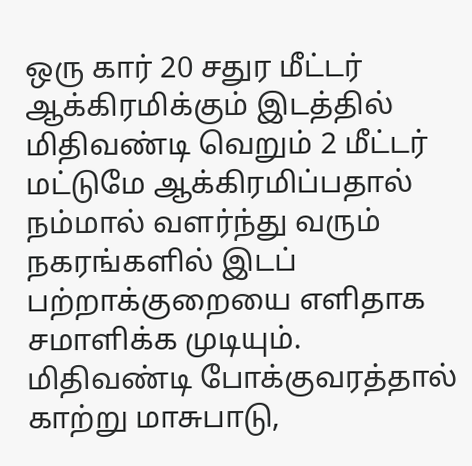ஒரு கார் 20 சதுர மீட்டர் ஆக்கிரமிக்கும் இடத்தில் மிதிவண்டி வெறும் 2 மீட்டர் மட்டுமே ஆக்கிரமிப்பதால் நம்மால் வளர்ந்து வரும் நகரங்களில் இடப் பற்றாக்குறையை எளிதாக சமாளிக்க முடியும். மிதிவண்டி போக்குவரத்தால் காற்று மாசுபாடு,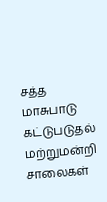சத்த மாசுபாடு கட்டுபடுதல் மற்றுமன்றி சாலைகள்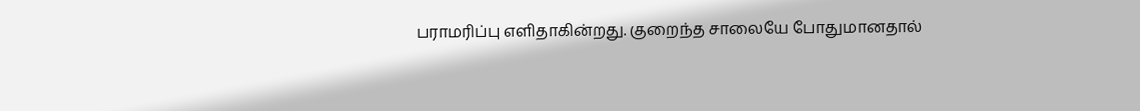பராமரிப்பு எளிதாகின்றது. குறைந்த சாலையே போதுமானதால்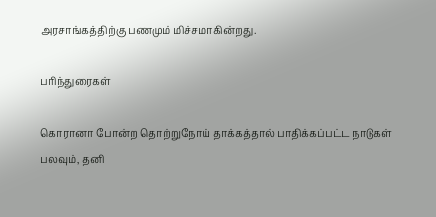அரசாங்கத்திற்கு பணமும் மிச்சமாகின்றது.

பரிந்துரைகள்

கொரானா போன்ற தொற்றுநோய் தாக்கத்தால் பாதிக்கப்பட்ட நாடுகள் பலவும், தனி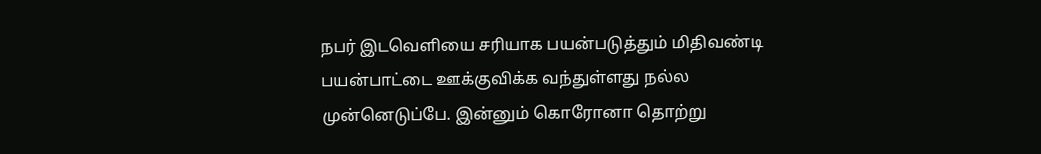நபர் இடவெளியை சரியாக பயன்படுத்தும் மிதிவண்டி பயன்பாட்டை ஊக்குவிக்க வந்துள்ளது நல்ல முன்னெடுப்பே. இன்னும் கொரோனா தொற்று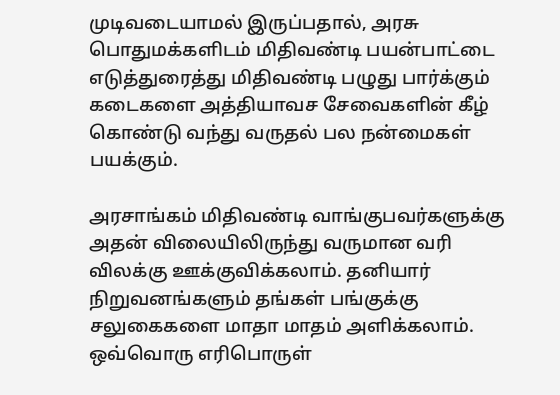முடிவடையாமல் இருப்பதால், அரசு பொதுமக்களிடம் மிதிவண்டி பயன்பாட்டை எடுத்துரைத்து மிதிவண்டி பழுது பார்க்கும் கடைகளை அத்தியாவச சேவைகளின் கீழ் கொண்டு வந்து வருதல் பல நன்மைகள் பயக்கும்.

அரசாங்கம் மிதிவண்டி வாங்குபவர்களுக்கு அதன் விலையிலிருந்து வருமான வரி விலக்கு ஊக்குவிக்கலாம். தனியார் நிறுவனங்களும் தங்கள் பங்குக்கு சலுகைகளை மாதா மாதம் அளிக்கலாம். ஒவ்வொரு எரிபொருள்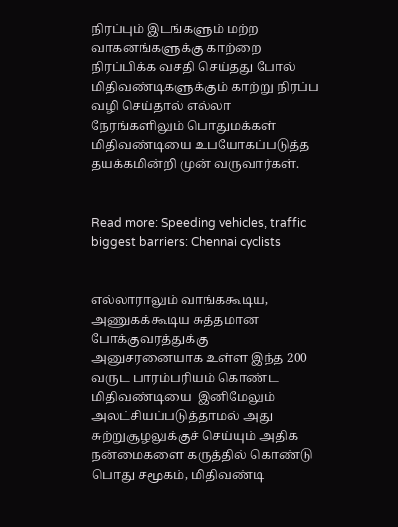நிரப்பும் இடங்களும் மற்ற வாகனங்களுக்கு காற்றை நிரப்பிக்க வசதி செய்தது போல் மிதிவண்டிகளுக்கும் காற்று நிரப்ப வழி செய்தால் எல்லா நேரங்களிலும் பொதுமக்கள் மிதிவண்டியை உபயோகப்படுத்த தயக்கமின்றி முன் வருவார்கள்.


Read more: Speeding vehicles, traffic biggest barriers: Chennai cyclists


எல்லாராலும் வாங்ககூடிய, அணுகக்கூடிய சுத்தமான போக்குவரத்துக்கு அனுசரனையாக உள்ள இந்த 200 வருட பாரம்பரியம் கொண்ட மிதிவண்டியை  இனிமேலும் அலட்சியப்படுத்தாமல் அது சுற்றுசூழலுக்குச் செய்யும் அதிக நன்மைகளை கருத்தில் கொண்டு பொது சமூகம், மிதிவண்டி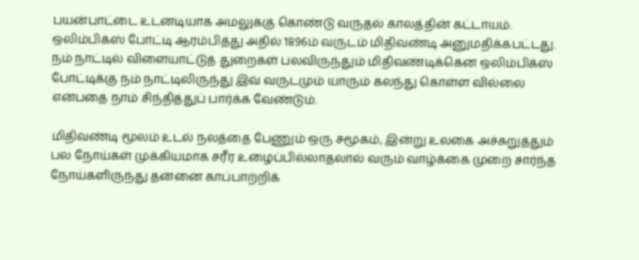பயன்பாட்டை உடனடியாக அமலுக்கு கொண்டு வருதல் காலத்தின் கட்டாயம். ஒலிம்பிக்ஸ் போட்டி ஆரம்பித்து அதில் 1896ம் வருடம் மிதிவண்டி அனுமதிக்கபட்டது. நம் நாட்டில் விளையாட்டுத் துறைகள் பலவிருந்தும் மிதிவண்டிக்கென ஒலிம்பிக்ஸ் போட்டிக்கு நம் நாட்டிலிருந்து இவ் வருடமும் யாரும் கலந்து கொள்ள வில்லை என்பதை நாம் சிந்தித்துப் பார்க்க வேண்டும்.

மிதிவண்டி மூலம் உடல் நலத்தை பேணும் ஒரு சமூகம், இன்று உலகை அச்சுறுத்தும் பல நோய்கள் முக்கியமாக சரீர உழைப்பில்லாதலால் வரும் வாழ்க்கை முறை சார்ந்த நோய்களிருந்து தன்னை காப்பாற்றிக்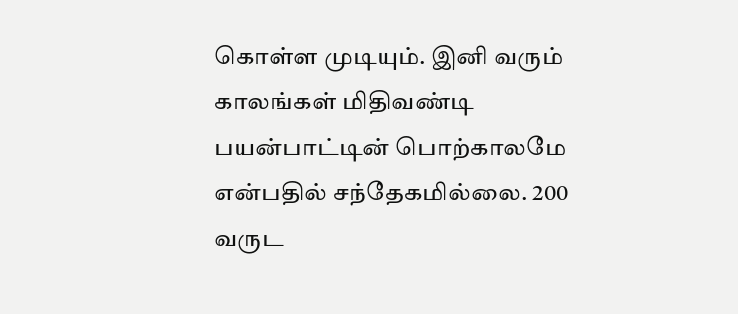கொள்ள முடியும். இனி வரும் காலங்கள் மிதிவண்டி பயன்பாட்டின் பொற்காலமே என்பதில் சந்தேகமில்லை. 200 வருட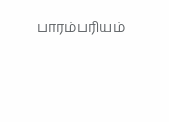பாரம்பரியம்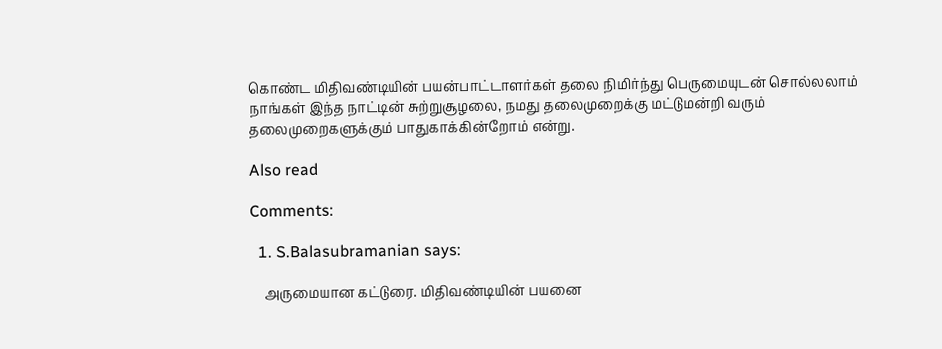கொண்ட மிதிவண்டியின் பயன்பாட்டாளர்கள் தலை நிமிர்ந்து பெருமையுடன் சொல்லலாம் நாங்கள் இந்த நாட்டின் சுற்றுசூழலை, நமது தலைமுறைக்கு மட்டுமன்றி வரும் தலைமுறைகளுக்கும் பாதுகாக்கின்றோம் என்று.

Also read

Comments:

  1. S.Balasubramanian says:

    அருமையான கட்டுரை. மிதிவண்டியின் பயனை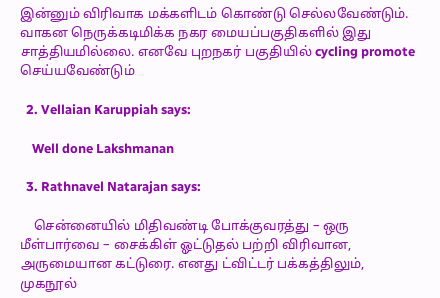இன்னும் விரிவாக மக்களிடம் கொண்டு செல்லவேண்டும். வாகன நெருக்கடிமிக்க நகர மையப்பகுதிகளில் இது சாத்தியமில்லை. எனவே புறநகர் பகுதியில் cycling promote செய்யவேண்டும்

  2. Vellaian Karuppiah says:

    Well done Lakshmanan

  3. Rathnavel Natarajan says:

    சென்னையில் மிதிவண்டி போக்குவரத்து – ஒரு மீள்பார்வை – சைக்கிள் ஓட்டுதல் பற்றி விரிவான, அருமையான கட்டுரை. எனது ட்விட்டர் பக்கத்திலும், முகநூல்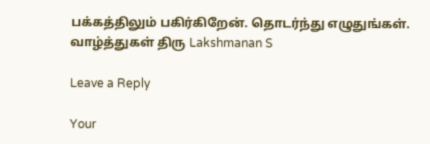பக்கத்திலும் பகிர்கிறேன். தொடர்ந்து எழுதுங்கள். வாழ்த்துகள் திரு Lakshmanan S

Leave a Reply

Your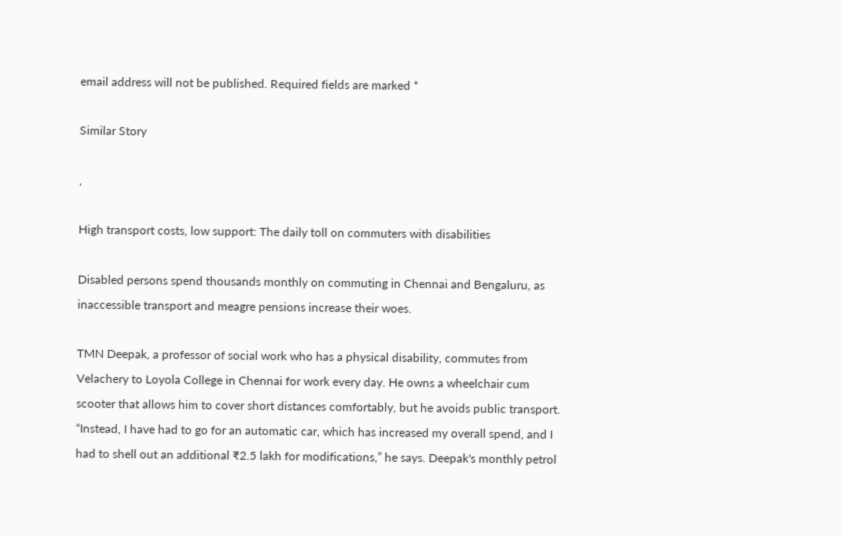email address will not be published. Required fields are marked *

Similar Story

,

High transport costs, low support: The daily toll on commuters with disabilities

Disabled persons spend thousands monthly on commuting in Chennai and Bengaluru, as inaccessible transport and meagre pensions increase their woes.

TMN Deepak, a professor of social work who has a physical disability, commutes from Velachery to Loyola College in Chennai for work every day. He owns a wheelchair cum scooter that allows him to cover short distances comfortably, but he avoids public transport. “Instead, I have had to go for an automatic car, which has increased my overall spend, and I had to shell out an additional ₹2.5 lakh for modifications,” he says. Deepak's monthly petrol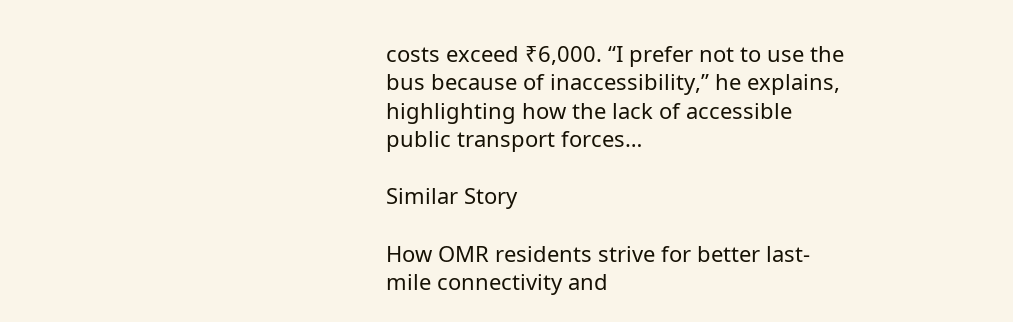costs exceed ₹6,000. “I prefer not to use the bus because of inaccessibility,” he explains, highlighting how the lack of accessible public transport forces…

Similar Story

How OMR residents strive for better last-mile connectivity and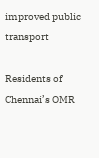improved public transport

Residents of Chennai’s OMR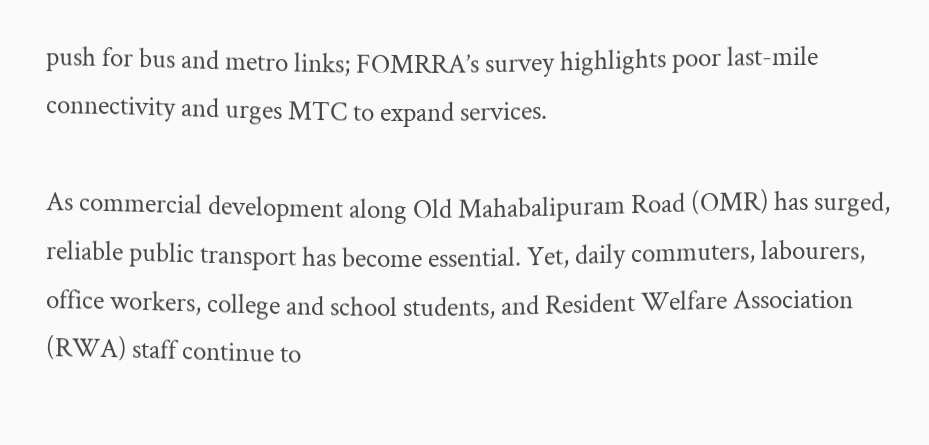push for bus and metro links; FOMRRA’s survey highlights poor last-mile connectivity and urges MTC to expand services.

As commercial development along Old Mahabalipuram Road (OMR) has surged, reliable public transport has become essential. Yet, daily commuters, labourers, office workers, college and school students, and Resident Welfare Association (RWA) staff continue to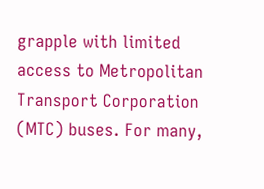grapple with limited access to Metropolitan Transport Corporation (MTC) buses. For many,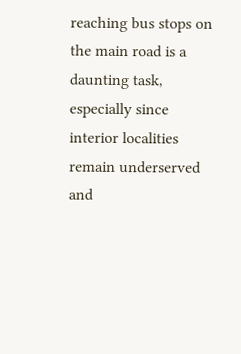reaching bus stops on the main road is a daunting task, especially since interior localities remain underserved and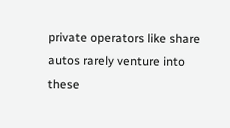private operators like share autos rarely venture into these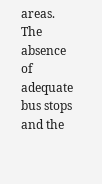areas. The absence of adequate bus stops and the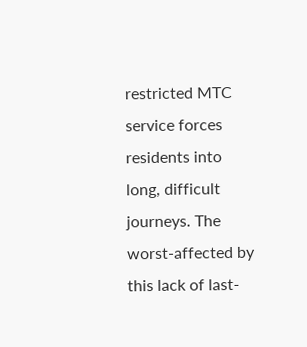restricted MTC service forces residents into long, difficult journeys. The worst-affected by this lack of last-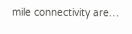mile connectivity are…